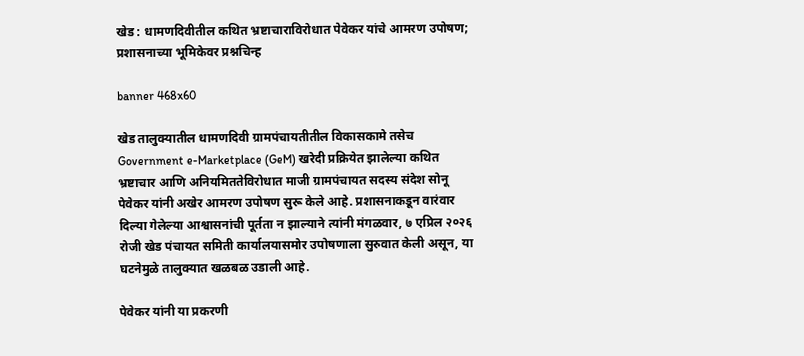खेड : धामणदिवीतील कथित भ्रष्टाचाराविरोधात पेवेकर यांचे आमरण उपोषण; प्रशासनाच्या भूमिकेवर प्रश्नचिन्ह

banner 468x60

खेड तालुक्यातील धामणदिवी ग्रामपंचायतीतील विकासकामे तसेच Government e-Marketplace (GeM) खरेदी प्रक्रियेत झालेल्या कथित भ्रष्टाचार आणि अनियमिततेविरोधात माजी ग्रामपंचायत सदस्य संदेश सोनू पेवेकर यांनी अखेर आमरण उपोषण सुरू केले आहे. प्रशासनाकडून वारंवार दिल्या गेलेल्या आश्वासनांची पूर्तता न झाल्याने त्यांनी मंगळवार, ७ एप्रिल २०२६ रोजी खेड पंचायत समिती कार्यालयासमोर उपोषणाला सुरुवात केली असून, या घटनेमुळे तालुक्यात खळबळ उडाली आहे.

पेवेकर यांनी या प्रकरणी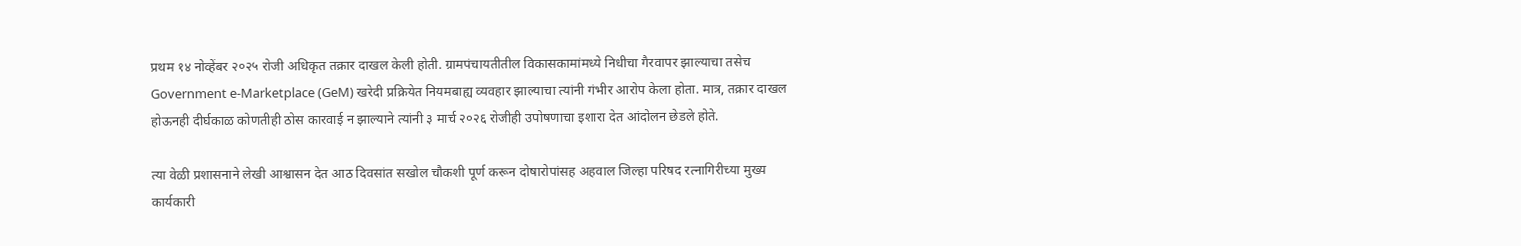प्रथम १४ नोव्हेंबर २०२५ रोजी अधिकृत तक्रार दाखल केली होती. ग्रामपंचायतीतील विकासकामांमध्ये निधीचा गैरवापर झाल्याचा तसेच Government e-Marketplace (GeM) खरेदी प्रक्रियेत नियमबाह्य व्यवहार झाल्याचा त्यांनी गंभीर आरोप केला होता. मात्र, तक्रार दाखल होऊनही दीर्घकाळ कोणतीही ठोस कारवाई न झाल्याने त्यांनी ३ मार्च २०२६ रोजीही उपोषणाचा इशारा देत आंदोलन छेडले होते.

त्या वेळी प्रशासनाने लेखी आश्वासन देत आठ दिवसांत सखोल चौकशी पूर्ण करून दोषारोपांसह अहवाल जिल्हा परिषद रत्नागिरीच्या मुख्य कार्यकारी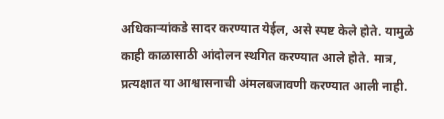अधिकाऱ्यांकडे सादर करण्यात येईल, असे स्पष्ट केले होते. यामुळे काही काळासाठी आंदोलन स्थगित करण्यात आले होते. मात्र, प्रत्यक्षात या आश्वासनाची अंमलबजावणी करण्यात आली नाही.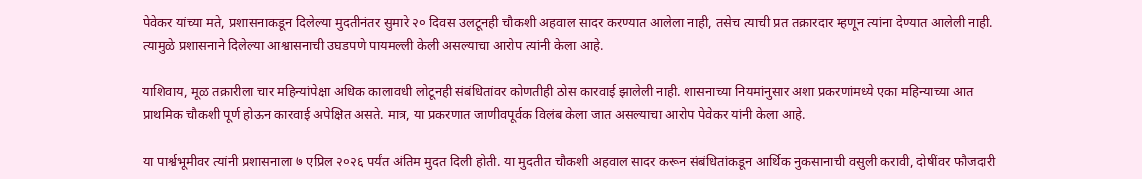पेवेकर यांच्या मते, प्रशासनाकडून दिलेल्या मुदतीनंतर सुमारे २० दिवस उलटूनही चौकशी अहवाल सादर करण्यात आलेला नाही, तसेच त्याची प्रत तक्रारदार म्हणून त्यांना देण्यात आलेली नाही. त्यामुळे प्रशासनाने दिलेल्या आश्वासनाची उघडपणे पायमल्ली केली असल्याचा आरोप त्यांनी केला आहे.

याशिवाय, मूळ तक्रारीला चार महिन्यांपेक्षा अधिक कालावधी लोटूनही संबंधितांवर कोणतीही ठोस कारवाई झालेली नाही. शासनाच्या नियमांनुसार अशा प्रकरणांमध्ये एका महिन्याच्या आत प्राथमिक चौकशी पूर्ण होऊन कारवाई अपेक्षित असते. मात्र, या प्रकरणात जाणीवपूर्वक विलंब केला जात असल्याचा आरोप पेवेकर यांनी केला आहे.

या पार्श्वभूमीवर त्यांनी प्रशासनाला ७ एप्रिल २०२६ पर्यंत अंतिम मुदत दिली होती. या मुदतीत चौकशी अहवाल सादर करून संबंधितांकडून आर्थिक नुकसानाची वसुली करावी, दोषींवर फौजदारी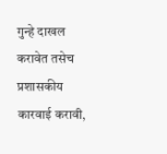गुन्हे दाखल करावेत तसेच प्रशासकीय कारवाई करावी,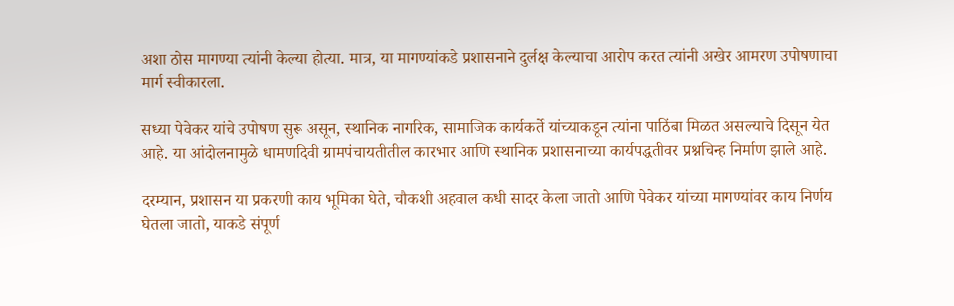अशा ठोस मागण्या त्यांनी केल्या होत्या. मात्र, या मागण्यांकडे प्रशासनाने दुर्लक्ष केल्याचा आरोप करत त्यांनी अखेर आमरण उपोषणाचा मार्ग स्वीकारला.

सध्या पेवेकर यांचे उपोषण सुरू असून, स्थानिक नागरिक, सामाजिक कार्यकर्ते यांच्याकडून त्यांना पाठिंबा मिळत असल्याचे दिसून येत आहे. या आंदोलनामुळे धामणदिवी ग्रामपंचायतीतील कारभार आणि स्थानिक प्रशासनाच्या कार्यपद्धतीवर प्रश्नचिन्ह निर्माण झाले आहे.

दरम्यान, प्रशासन या प्रकरणी काय भूमिका घेते, चौकशी अहवाल कधी सादर केला जातो आणि पेवेकर यांच्या मागण्यांवर काय निर्णय घेतला जातो, याकडे संपूर्ण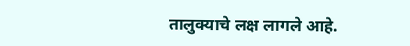तालुक्याचे लक्ष लागले आहे.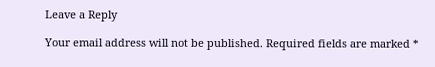Leave a Reply

Your email address will not be published. Required fields are marked *